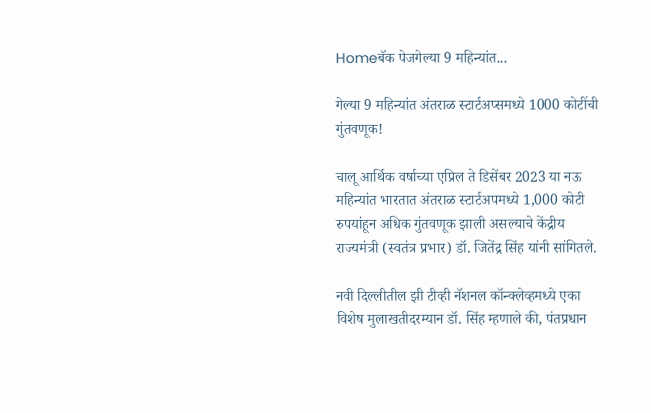Homeबॅक पेजगेल्या 9 महिन्यांत...

गेल्या 9 महिन्यांत अंतराळ स्टार्टअप्समध्ये 1000 कोटींची गुंतवणूक!

चालू आर्थिक वर्षाच्या एप्रिल ते डिसेंबर 2023 या नऊ महिन्यांत भारतात अंतराळ स्टार्टअपमध्ये 1,000 कोटी रुपयांहून अधिक गुंतवणूक झाली असल्याचे केंद्रीय राज्यमंत्री (स्वतंत्र प्रभार) डॉ. जितेंद्र सिंह यांनी सांगितले.

नवी दिल्लीतील झी टीव्ही नॅशनल कॉन्क्लेव्हमध्ये एका विशेष मुलाखतीदरम्यान डॉ. सिंह म्हणाले की, पंतप्रधान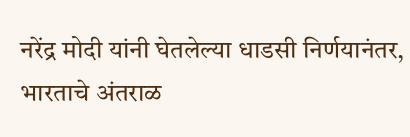नरेंद्र मोदी यांनी घेतलेल्या धाडसी निर्णयानंतर, भारताचे अंतराळ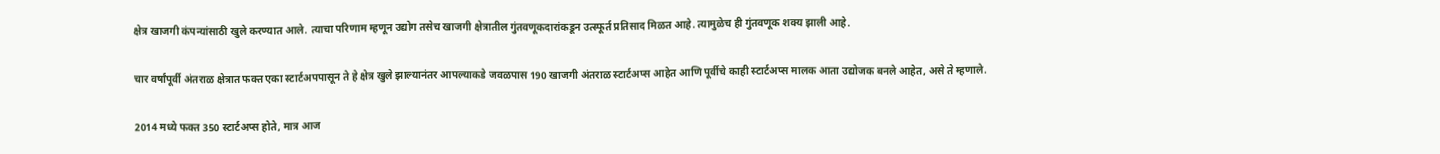क्षेत्र खाजगी कंपन्यांसाठी खुले करण्यात आले. त्याचा परिणाम म्हणून उद्योग तसेच खाजगी क्षेत्रातील गुंतवणूकदारांकडून उत्स्फूर्त प्रतिसाद मिळत आहे. त्यामुळेच ही गुंतवणूक शक्य झाली आहे.

चार वर्षांपूर्वी अंतराळ क्षेत्रात फक्त एका स्टार्टअपपासून ते हे क्षेत्र खुले झाल्यानंतर आपल्याकडे जवळपास 190 खाजगी अंतराळ स्टार्टअप्स आहेत आणि पूर्वीचे काही स्टार्टअप्स मालक आता उद्योजक बनले आहेत, असे ते म्हणाले.

2014 मध्ये फक्त 350 स्टार्टअप्स होते, मात्र आज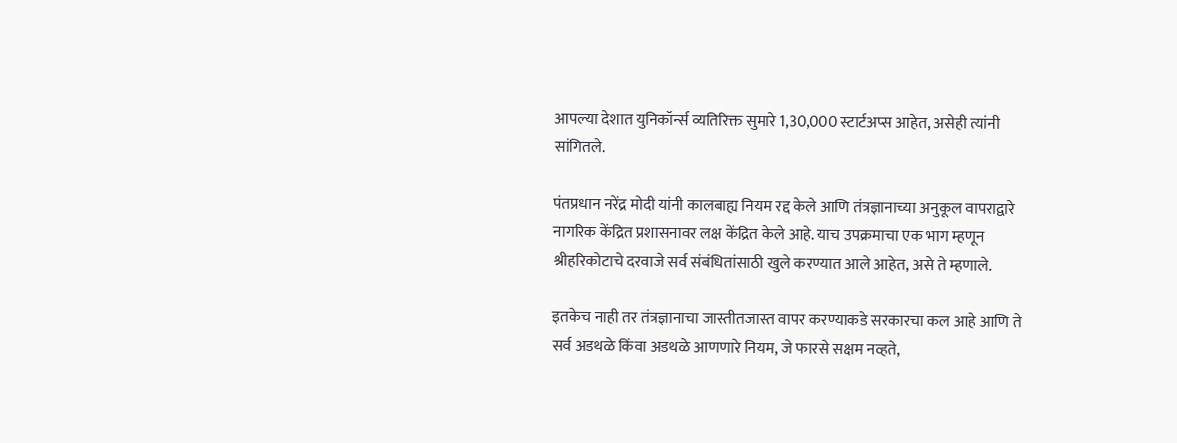आपल्या देशात युनिकॉर्न्स व्यतिरिक्त सुमारे 1,30,000 स्टार्टअप्स आहेत, असेही त्यांनी सांगितले.

पंतप्रधान नरेंद्र मोदी यांनी कालबाह्य नियम रद्द केले आणि तंत्रज्ञानाच्या अनुकूल वापराद्वारे नागरिक केंद्रित प्रशासनावर लक्ष केंद्रित केले आहे. याच उपक्रमाचा एक भाग म्हणून श्रीहरिकोटाचे दरवाजे सर्व संबंधितांसाठी खुले करण्यात आले आहेत, असे ते म्हणाले.

इतकेच नाही तर तंत्रज्ञानाचा जास्तीतजास्त वापर करण्याकडे सरकारचा कल आहे आणि ते सर्व अडथळे किंवा अडथळे आणणारे नियम, जे फारसे सक्षम नव्हते,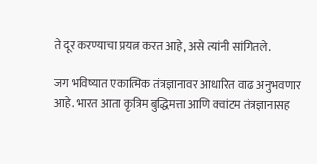ते दूर करण्याचा प्रयत्न करत आहे, असे त्यांनी सांगितले.

जग भविष्यात एकात्मिक तंत्रज्ञानावर आधारित वाढ अनुभवणार आहे. भारत आता कृत्रिम बुद्धिमत्ता आणि क्वांटम तंत्रज्ञानासह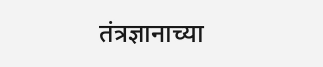तंत्रज्ञानाच्या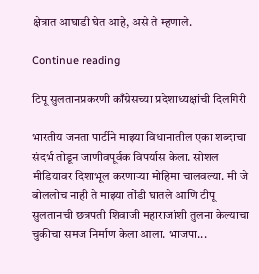क्षेत्रात आघाडी घेत आहे, असे ते म्हणाले.

Continue reading

टिपू सुलतानप्रकरणी काँग्रेसच्या प्रदेशाध्यक्षांची दिलगिरी

भारतीय जनता पार्टीने माझ्या विधानातील एका शब्दाचा संदर्भ तोडून जाणीवपूर्वक विपर्यास केला. सोशल मीडियावर दिशाभूल करणाऱ्या मोहिमा चालवल्या. मी जे बोललोच नाही ते माझ्या तोंडी घातले आणि टीपू सुलतानची छत्रपती शिवाजी महाराजांशी तुलना केल्याचा चुकीचा समज निर्माण केला आला. भाजपा...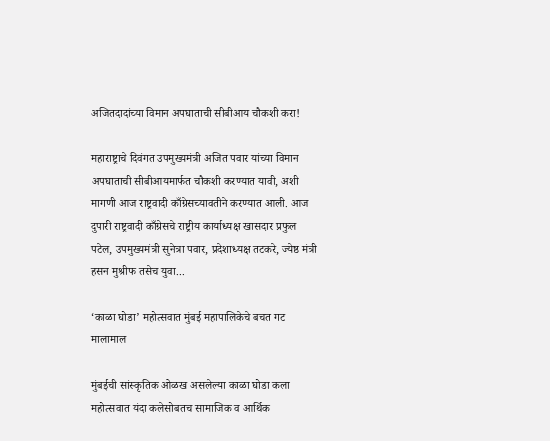अजितदादांच्या विमान अपघाताची सीबीआय चौकशी करा!

महाराष्ट्राचे दिवंगत उपमुख्यमंत्री अजित पवार यांच्या विमान अपघाताची सीबीआयमार्फत चौकशी करण्यात यावी, अशी मागणी आज राष्ट्रवादी काँग्रेसच्यावतीने करण्यात आली. आज दुपारी राष्ट्रवादी काँग्रेसचे राष्ट्रीय कार्याध्यक्ष खासदार प्रफुल पटेल, उपमुख्यमंत्री सुनेत्रा पवार, प्रदेशाध्यक्ष तटकरे, ज्येष्ठ मंत्री हसन मुश्रीफ तसेच युवा...

‘काळा घोडा’ महोत्सवात मुंबई महापालिकेचे बचत गट मालामाल

मुंबईची सांस्कृतिक ओळख असलेल्या काळा घोडा कला महोत्सवात यंदा कलेसोबतच सामाजिक व आर्थिक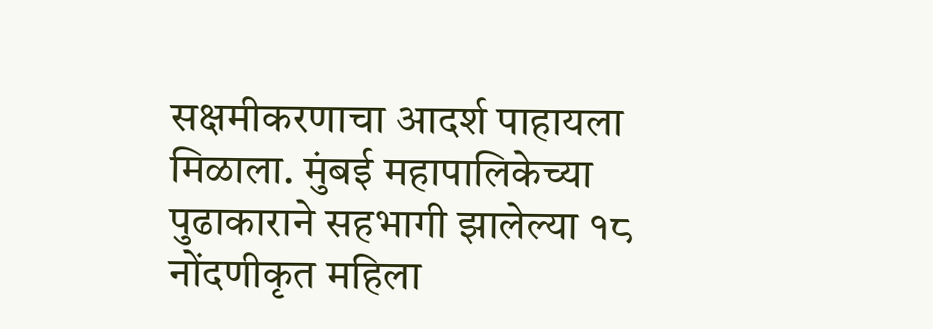सक्षमीकरणाचा आदर्श पाहायला मिळाला. मुंबई महापालिकेच्या पुढाकाराने सहभागी झालेल्या १८ नोंदणीकृत महिला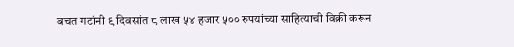बचत गटांनी ९ दिवसांत ८ लाख ५४ हजार ५०० रुपयांच्या साहित्याची विक्री करून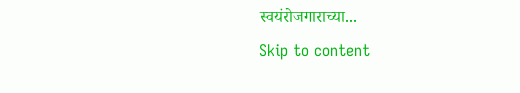स्वयंरोजगाराच्या...
Skip to content